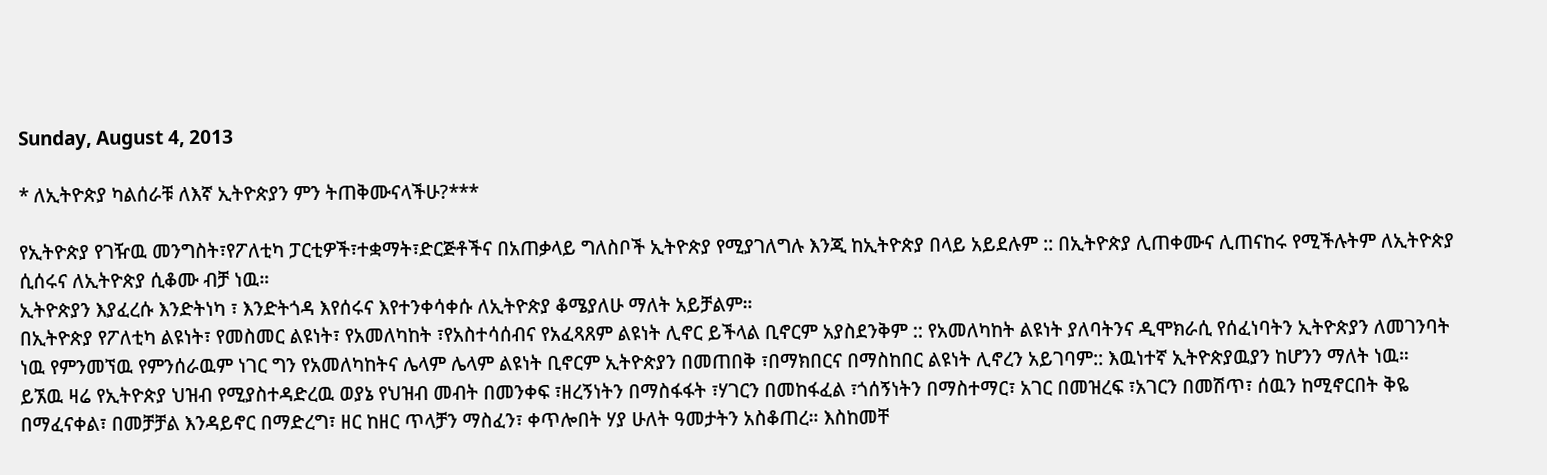Sunday, August 4, 2013

* ለኢትዮጵያ ካልሰራቹ ለእኛ ኢትዮጵያን ምን ትጠቅሙናላችሁ?***

የኢትዮጵያ የገዥዉ መንግስት፣የፖለቲካ ፓርቲዎች፣ተቋማት፣ድርጅቶችና በአጠቃላይ ግለስቦች ኢትዮጵያ የሚያገለግሉ እንጂ ከኢትዮጵያ በላይ አይደሉም :: በኢትዮጵያ ሊጠቀሙና ሊጠናከሩ የሚችሉትም ለኢትዮጵያ ሲሰሩና ለኢትዮጵያ ሲቆሙ ብቻ ነዉ።
ኢትዮጵያን እያፈረሱ እንድትነካ ፣ እንድትጎዳ እየሰሩና እየተንቀሳቀሱ ለኢትዮጵያ ቆሜያለሁ ማለት አይቻልም።
በኢትዮጵያ የፖለቲካ ልዩነት፣ የመስመር ልዩነት፣ የአመለካከት ፣የአስተሳሰብና የአፈጻጸም ልዩነት ሊኖር ይችላል ቢኖርም አያስደንቅም :: የአመለካከት ልዩነት ያለባትንና ዲሞክራሲ የሰፈነባትን ኢትዮጵያን ለመገንባት ነዉ የምንመኘዉ የምንሰራዉም ነገር ግን የአመለካከትና ሌላም ሌላም ልዩነት ቢኖርም ኢትዮጵያን በመጠበቅ ፣በማክበርና በማስከበር ልዩነት ሊኖረን አይገባም:: እዉነተኛ ኢትዮጵያዉያን ከሆንን ማለት ነዉ።
ይኧዉ ዛሬ የኢትዮጵያ ህዝብ የሚያስተዳድረዉ ወያኔ የህዝብ መብት በመንቀፍ ፣ዘረኝነትን በማስፋፋት ፣ሃገርን በመከፋፈል ፣ጎሰኝነትን በማስተማር፣ አገር በመዝረፍ ፣አገርን በመሽጥ፣ ሰዉን ከሚኖርበት ቅዬ በማፈናቀል፣ በመቻቻል እንዳይኖር በማድረግ፣ ዘር ከዘር ጥላቻን ማስፈን፣ ቀጥሎበት ሃያ ሁለት ዓመታትን አስቆጠረ። እስከመቸ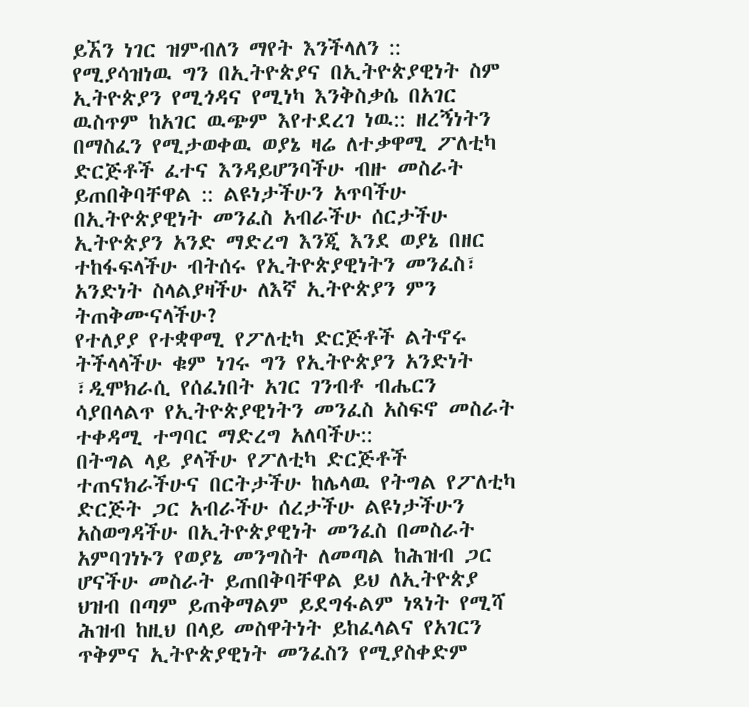ይኧን ነገር ዝምብለን ማየት እንችላለን ::
የሚያሳዝነዉ ግን በኢትዮጵያና በኢትዮጵያዊነት ስም ኢትዮጵያን የሚጎዳና የሚነካ እንቅስቃሴ በአገር ዉስጥም ከአገር ዉጭም እየተደረገ ነዉ:: ዘረኝነትን በማስፈን የሚታወቀዉ ወያኔ ዛሬ ለተቃዋሚ ፖለቲካ ድርጅቶች ፈተና እንዳይሆንባችሁ ብዙ መስራት ይጠበቅባቸዋል :: ልዩነታችሁን አጥባችሁ በኢትዮጵያዊነት መንፈስ አብራችሁ ሰርታችሁ ኢትዮጵያን አንድ ማድረግ እንጂ እንደ ወያኔ በዘር ተከፋፍላችሁ ብትሰሩ የኢትዮጵያዊነትን መንፈስ፣ አንድነት ስላልያዛችሁ ለእኛ ኢትዮጵያን ምን ትጠቅሙናላችሁ?
የተለያያ የተቋዋሚ የፖለቲካ ድርጅቶች ልትኖሩ ትችላላችሁ ቁም ነገሩ ግን የኢትዮጵያን አንድነት ፣ዲሞክራሲ የሰፈነበት አገር ገንብቶ ብሔርን ሳያበላልጥ የኢትዮጵያዊነትን መንፈስ አስፍኖ መስራት ተቀዳሚ ተግባር ማድረግ አለባችሁ::
በትግል ላይ ያላችሁ የፖለቲካ ድርጅቶች ተጠናክራችሁና በርትታችሁ ከሌላዉ የትግል የፖለቲካ ድርጅት ጋር አብራችሁ ሰረታችሁ ልዩነታችሁን አስወግዳችሁ በኢትዮጵያዊነት መንፈስ በመስራት አምባገነኑን የወያኔ መንግስት ለመጣል ከሕዝብ ጋር ሆናችሁ መስራት ይጠበቅባቸዋል ይህ ለኢትዮጵያ ህዝብ በጣም ይጠቅማልም ይደግፋልም ነጻነት የሚሻ ሕዝብ ከዚህ በላይ መስዋትነት ይከፈላልና የአገርን ጥቅምና ኢትዮጵያዊነት መንፈስን የሚያስቀድም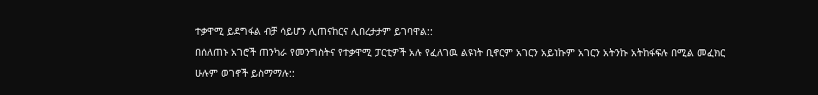ተቃዋሚ ይደግፋል ብቻ ሳይሆን ሊጠናከርና ሊበረታታም ይገባዋል::
በሰለጠኑ አገሮች ጠንካራ የመንግስትና የተቃዋሚ ፓርቲዎች አሉ የፈለገዉ ልዩነት ቢኖርም አገርን አይነኩም አገርን አትንኩ አትከፋፍሉ በሚል መፈክር ሁሉም ወገኖች ይስማማሉ::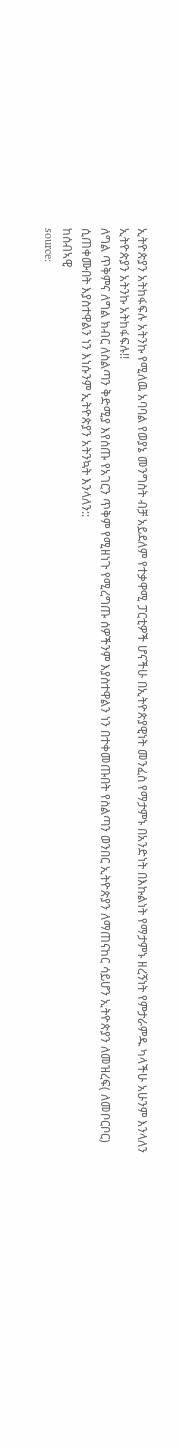ኢትዮጵያን አትከፋፍሉ አትንኩ የሚለዉ አባባል የወያኔ መንግስት ብቻ አይደለም የተቃዋሚ ፓርቲዎች ሆናችሁ በኢትዮጵያዊነት መንፈስ የማታምኑ በአንድነት በእኩልነት የማታምኑ ዘረኝነት የምታራምዱ ካላችሁ አሁንም እንላለን ኢትዮጵያን አትንኩ አትከፋፍሉ!!
ለግል ጥቅምና ለግል ክብር ለስልጣን ቅድሚያ እየሰጡ የአገርን ጥቅም የሚዘነጉ የሚረግጡ ሰዎችንም እያስተዋልን ነን በተቀመጡበት የስልጣን ወንበር ኢትዮጵያን ለማጠናከር ሳይሆን ኢትዮጵያን ለመዝረፍ( ለመቦርቦር) ሲጠቀሙበት እያስተዋልን ነን እነሱንም ኢትዮጵያን አትንኳት እንላለን::
ከሰብኣዊ
source: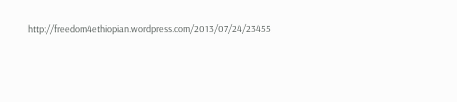http://freedom4ethiopian.wordpress.com/2013/07/24/23455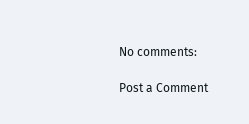No comments:

Post a Comment